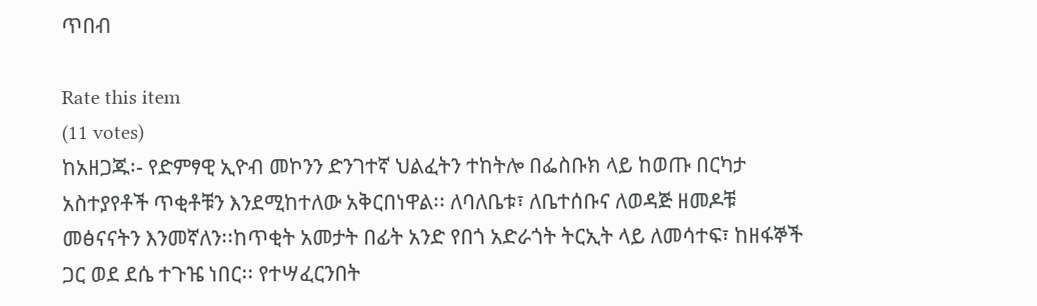ጥበብ

Rate this item
(11 votes)
ከአዘጋጁ፡- የድምፃዊ ኢዮብ መኮንን ድንገተኛ ህልፈትን ተከትሎ በፌስቡክ ላይ ከወጡ በርካታ አስተያየቶች ጥቂቶቹን እንደሚከተለው አቅርበነዋል፡፡ ለባለቤቱ፣ ለቤተሰቡና ለወዳጅ ዘመዶቹ መፅናናትን እንመኛለን፡፡ከጥቂት አመታት በፊት አንድ የበጎ አድራጎት ትርኢት ላይ ለመሳተፍ፣ ከዘፋኞች ጋር ወደ ደሴ ተጉዤ ነበር፡፡ የተሣፈርንበት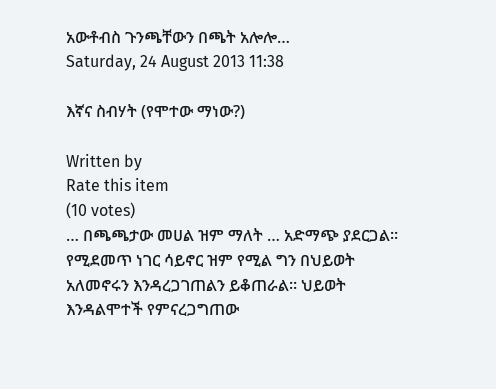አውቶብስ ጉንጫቸውን በጫት አሎሎ…
Saturday, 24 August 2013 11:38

እኛና ስብሃት (የሞተው ማነው?)

Written by
Rate this item
(10 votes)
… በጫጫታው መሀል ዝም ማለት … አድማጭ ያደርጋል፡፡ የሚደመጥ ነገር ሳይኖር ዝም የሚል ግን በህይወት አለመኖሩን እንዳረጋገጠልን ይቆጠራል። ህይወት እንዳልሞተች የምናረጋግጠው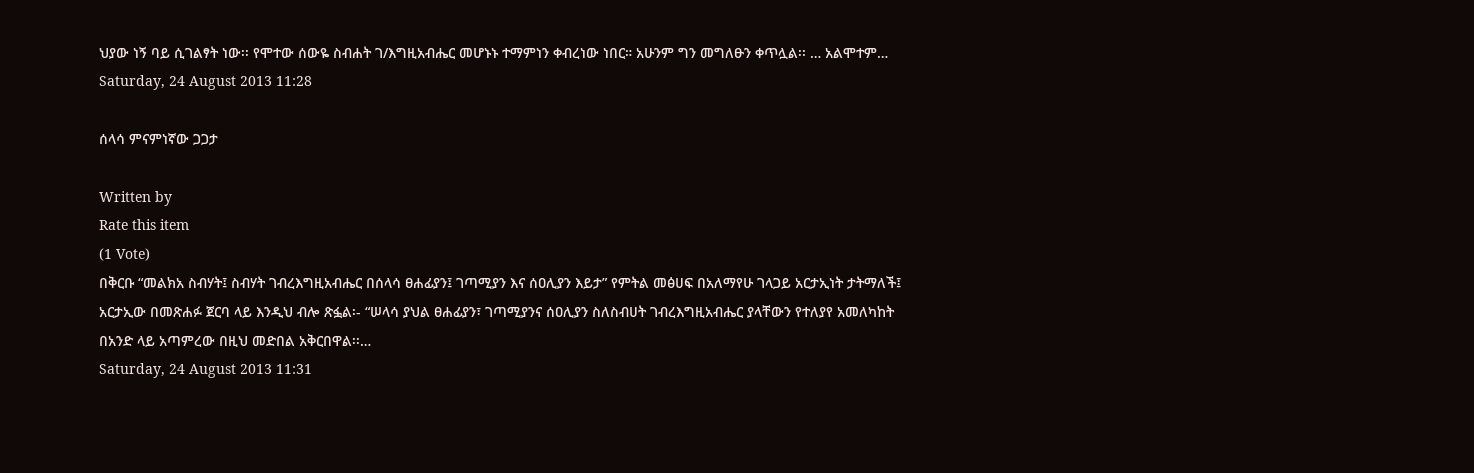ህያው ነኝ ባይ ሲገልፃት ነው፡፡ የሞተው ሰውዬ ስብሐት ገ/እግዚአብሔር መሆኑኑ ተማምነን ቀብረነው ነበር። አሁንም ግን መግለፁን ቀጥሏል፡፡ … አልሞተም…
Saturday, 24 August 2013 11:28

ሰላሳ ምናምነኛው ጋጋታ

Written by
Rate this item
(1 Vote)
በቅርቡ “መልክአ ስብሃት፤ ስብሃት ገብረእግዚአብሔር በሰላሳ ፀሐፊያን፤ ገጣሚያን እና ሰዐሊያን እይታ” የምትል መፅሀፍ በአለማየሁ ገላጋይ አርታኢነት ታትማለች፤ አርታኢው በመጽሐፉ ጀርባ ላይ እንዲህ ብሎ ጽፏል፡- “ሠላሳ ያህል ፀሐፊያን፣ ገጣሚያንና ሰዐሊያን ስለስብሀት ገብረእግዚአብሔር ያላቸውን የተለያየ አመለካከት በአንድ ላይ አጣምረው በዚህ መድበል አቅርበዋል፡፡…
Saturday, 24 August 2013 11:31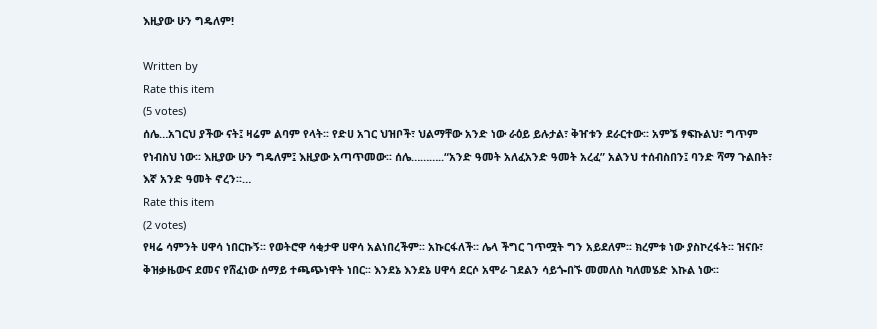እዚያው ሁን ግዴለም!

Written by
Rate this item
(5 votes)
ሰሌ…አገርህ ያችው ናት፤ ዛሬም ልባም የላት፡፡ የድሀ አገር ህዝቦች፣ ህልማቸው አንድ ነው ራዕይ ይሉታል፣ ቅዠቱን ደራርተው፡፡ አምኜ ፃፍኩልህ፣ ግጥም የነብስህ ነው፡፡ እዚያው ሁን ግዴለም፤ እዚያው አጣጥመው፡፡ ሰሌ………..“አንድ ዓመት አለፈአንድ ዓመት አረፈ” አልንህ ተሰብስበን፤ ባንድ ሻማ ጉልበት፣ እኛ አንድ ዓመት ኖረን፡፡…
Rate this item
(2 votes)
የዛሬ ሳምንት ሀዋሳ ነበርኩኝ፡፡ የወትሮዋ ሳቂታዋ ሀዋሳ አልነበረችም፡፡ አኩርፋለች፡፡ ሌላ ችግር ገጥሟት ግን አይደለም፡፡ ክረምቱ ነው ያስኮረፋት፡፡ ዝናቡ፣ ቅዝቃዜውና ደመና የሸፈነው ሰማይ ተጫጭነዋት ነበር፡፡ እንደኔ እንደኔ ሀዋሳ ደርሶ አሞራ ገደልን ሳይጐበኙ መመለስ ካለመሄድ እኩል ነው፡፡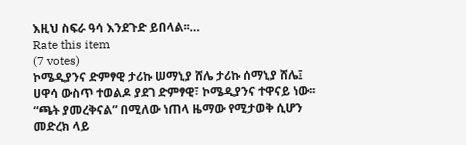እዚህ ስፍራ ዓሳ እንደጉድ ይበላል፡፡…
Rate this item
(7 votes)
ኮሜዲያንና ድምፃዊ ታሪኩ ሠማኒያ ሸሌ ታሪኩ ሰማኒያ ሸሌ፤ ሀዋሳ ውስጥ ተወልዶ ያደገ ድምፃዊ፣ ኮሜዲያንና ተዋናይ ነው፡፡ “ጫት ያመረቅናል” በሚለው ነጠላ ዜማው የሚታወቅ ሲሆን መድረክ ላይ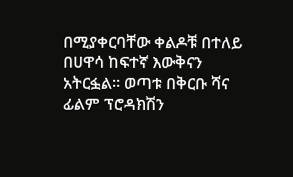በሚያቀርባቸው ቀልዶቹ በተለይ በሀዋሳ ከፍተኛ እውቅናን አትርፏል፡፡ ወጣቱ በቅርቡ ሻና ፊልም ፕሮዳክሽን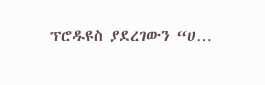ፕሮዱዩስ ያደረገውን “ሀ…